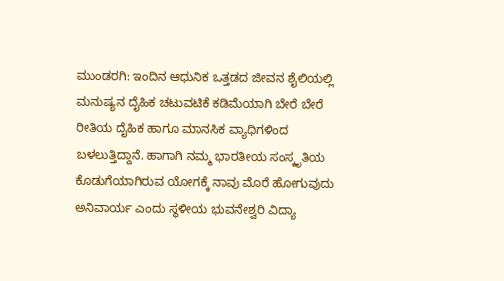ಮುಂಡರಗಿ: ಇಂದಿನ ಆಧುನಿಕ ಒತ್ತಡದ ಜೀವನ ಶೈಲಿಯಲ್ಲಿ ಮನುಷ್ಯನ ದೈಹಿಕ ಚಟುವಟಿಕೆ ಕಡಿಮೆಯಾಗಿ ಬೇರೆ ಬೇರೆ ರೀತಿಯ ದೈಹಿಕ ಹಾಗೂ ಮಾನಸಿಕ ವ್ಯಾಧಿಗಳಿಂದ ಬಳಲುತ್ತಿದ್ದಾನೆ. ಹಾಗಾಗಿ ನಮ್ಮ ಭಾರತೀಯ ಸಂಸ್ಕೃತಿಯ ಕೊಡುಗೆಯಾಗಿರುವ ಯೋಗಕ್ಕೆ ನಾವು ಮೊರೆ ಹೋಗುವುದು ಅನಿವಾರ್ಯ ಎಂದು ಸ್ಥಳೀಯ ಭುವನೇಶ್ವರಿ ವಿದ್ಯಾ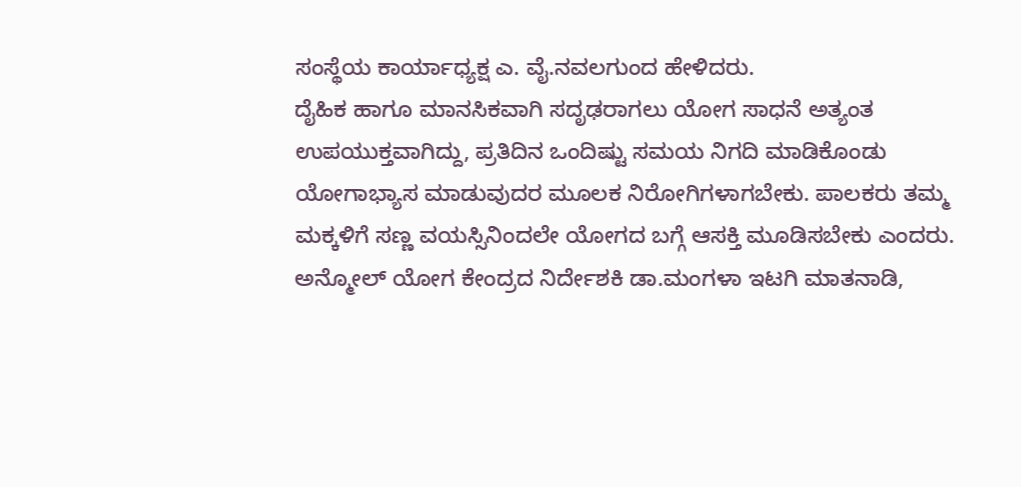ಸಂಸ್ಥೆಯ ಕಾರ್ಯಾಧ್ಯಕ್ಷ ಎ. ವೈ.ನವಲಗುಂದ ಹೇಳಿದರು.
ದೈಹಿಕ ಹಾಗೂ ಮಾನಸಿಕವಾಗಿ ಸದೃಢರಾಗಲು ಯೋಗ ಸಾಧನೆ ಅತ್ಯಂತ ಉಪಯುಕ್ತವಾಗಿದ್ದು, ಪ್ರತಿದಿನ ಒಂದಿಷ್ಟು ಸಮಯ ನಿಗದಿ ಮಾಡಿಕೊಂಡು ಯೋಗಾಭ್ಯಾಸ ಮಾಡುವುದರ ಮೂಲಕ ನಿರೋಗಿಗಳಾಗಬೇಕು. ಪಾಲಕರು ತಮ್ಮ ಮಕ್ಕಳಿಗೆ ಸಣ್ಣ ವಯಸ್ಸಿನಿಂದಲೇ ಯೋಗದ ಬಗ್ಗೆ ಆಸಕ್ತಿ ಮೂಡಿಸಬೇಕು ಎಂದರು.
ಅನ್ಮೋಲ್ ಯೋಗ ಕೇಂದ್ರದ ನಿರ್ದೇಶಕಿ ಡಾ.ಮಂಗಳಾ ಇಟಗಿ ಮಾತನಾಡಿ,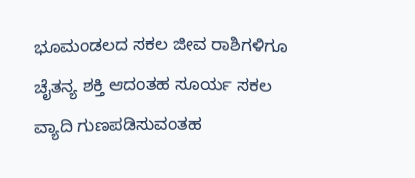ಭೂಮಂಡಲದ ಸಕಲ ಜೀವ ರಾಶಿಗಳಿಗೂ ಚೈತನ್ಯ ಶಕ್ತಿ ಆದಂತಹ ಸೂರ್ಯ ಸಕಲ ವ್ಯಾದಿ ಗುಣಪಡಿಸುವಂತಹ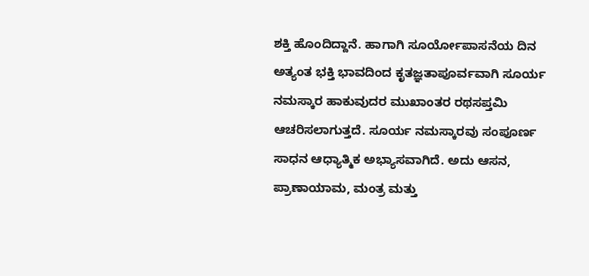ಶಕ್ತಿ ಹೊಂದಿದ್ದಾನೆ. ಹಾಗಾಗಿ ಸೂರ್ಯೋಪಾಸನೆಯ ದಿನ ಅತ್ಯಂತ ಭಕ್ತಿ ಭಾವದಿಂದ ಕೃತಜ್ಞತಾಪೂರ್ವವಾಗಿ ಸೂರ್ಯ ನಮಸ್ಕಾರ ಹಾಕುವುದರ ಮುಖಾಂತರ ರಥಸಪ್ತಮಿ ಆಚರಿಸಲಾಗುತ್ತದೆ. ಸೂರ್ಯ ನಮಸ್ಕಾರವು ಸಂಪೂರ್ಣ ಸಾಧನ ಆಧ್ಯಾತ್ಮಿಕ ಅಭ್ಯಾಸವಾಗಿದೆ. ಅದು ಆಸನ, ಪ್ರಾಣಾಯಾಮ, ಮಂತ್ರ ಮತ್ತು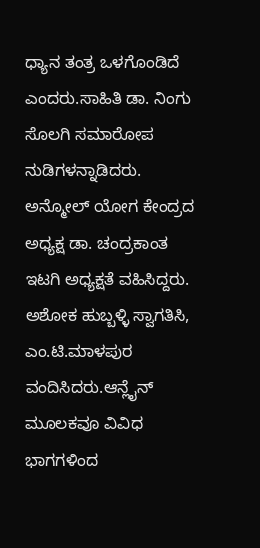ಧ್ಯಾನ ತಂತ್ರ ಒಳಗೊಂಡಿದೆ ಎಂದರು.ಸಾಹಿತಿ ಡಾ. ನಿಂಗು ಸೊಲಗಿ ಸಮಾರೋಪ ನುಡಿಗಳನ್ನಾಡಿದರು. ಅನ್ಮೋಲ್ ಯೋಗ ಕೇಂದ್ರದ ಅಧ್ಯಕ್ಷ ಡಾ. ಚಂದ್ರಕಾಂತ ಇಟಗಿ ಅಧ್ಯಕ್ಷತೆ ವಹಿಸಿದ್ದರು.
ಅಶೋಕ ಹುಬ್ಬಳ್ಳಿ ಸ್ವಾಗತಿಸಿ, ಎಂ.ಟಿ.ಮಾಳಪುರ ವಂದಿಸಿದರು.ಆನ್ಲೈನ್ ಮೂಲಕವೂ ವಿವಿಧ ಭಾಗಗಳಿಂದ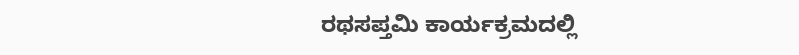ರಥಸಪ್ತಮಿ ಕಾರ್ಯಕ್ರಮದಲ್ಲಿ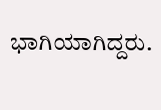ಭಾಗಿಯಾಗಿದ್ದರು.